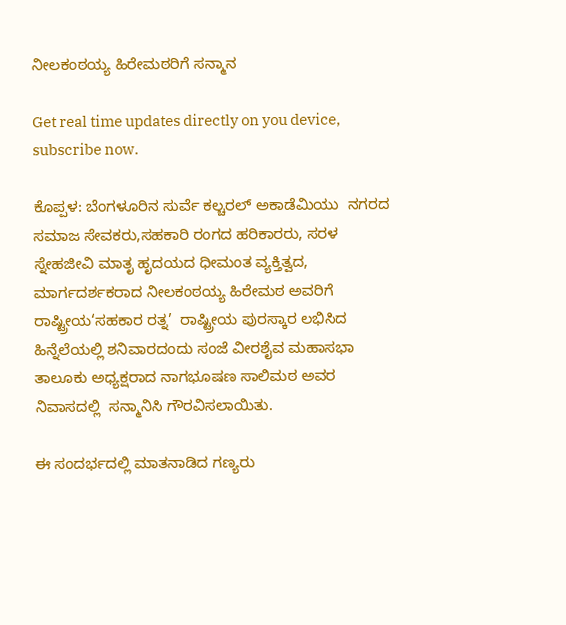ನೀಲಕಂಠಯ್ಯ ಹಿರೇಮಠರಿಗೆ ಸನ್ಮಾನ

Get real time updates directly on you device, subscribe now.

ಕೊಪ್ಪಳ: ಬೆಂಗಳೂರಿನ ಸುರ್ವೆ ಕಲ್ಚರಲ್ ಅಕಾಡೆಮಿಯು  ನಗರದ ಸಮಾಜ ಸೇವಕರು,ಸಹಕಾರಿ ರಂಗದ ಹರಿಕಾರರು, ಸರಳ ಸ್ನೇಹಜೀವಿ ಮಾತೃ ಹೃದಯದ ಧೀಮಂತ ವ್ಯಕ್ತಿತ್ವದ, ಮಾರ್ಗದರ್ಶಕರಾದ ನೀಲಕಂಠಯ್ಯ ಹಿರೇಮಠ ಅವರಿಗೆ ರಾಷ್ಟ್ರೀಯ‘ಸಹಕಾರ ರತ್ನ’  ರಾಷ್ಟ್ರೀಯ ಪುರಸ್ಕಾರ ಲಭಿಸಿದ ಹಿನ್ನೆಲೆಯಲ್ಲಿ ಶನಿವಾರದಂದು ಸಂಜೆ ವೀರಶೈವ ಮಹಾಸಭಾ ತಾಲೂಕು ಅಧ್ಯಕ್ಷರಾದ ನಾಗಭೂಷಣ ಸಾಲಿಮಠ ಅವರ ನಿವಾಸದಲ್ಲಿ  ಸನ್ಮಾನಿಸಿ ಗೌರವಿಸಲಾಯಿತು.

ಈ ಸಂದರ್ಭದಲ್ಲಿ ಮಾತನಾಡಿದ ಗಣ್ಯರು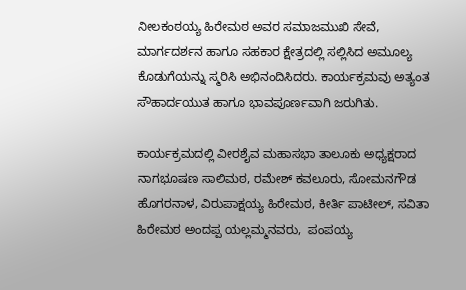ನೀಲಕಂಠಯ್ಯ ಹಿರೇಮಠ ಅವರ ಸಮಾಜಮುಖಿ ಸೇವೆ, ಮಾರ್ಗದರ್ಶನ ಹಾಗೂ ಸಹಕಾರ ಕ್ಷೇತ್ರದಲ್ಲಿ ಸಲ್ಲಿಸಿದ ಅಮೂಲ್ಯ ಕೊಡುಗೆಯನ್ನು ಸ್ಮರಿಸಿ ಅಭಿನಂದಿಸಿದರು. ಕಾರ್ಯಕ್ರಮವು ಅತ್ಯಂತ ಸೌಹಾರ್ದಯುತ ಹಾಗೂ ಭಾವಪೂರ್ಣವಾಗಿ ಜರುಗಿತು.

ಕಾರ್ಯಕ್ರಮದಲ್ಲಿ ವೀರಶೈವ ಮಹಾಸಭಾ ತಾಲೂಕು ಅಧ್ಯಕ್ಷರಾದ ನಾಗಭೂಷಣ ಸಾಲಿಮಠ, ರಮೇಶ್ ಕವಲೂರು, ಸೋಮನಗೌಡ ಹೊಗರನಾಳ, ವಿರುಪಾಕ್ಷಯ್ಯ ಹಿರೇಮಠ, ಕೀರ್ತಿ ಪಾಟೀಲ್, ಸವಿತಾ ಹಿರೇಮಠ ಅಂದಪ್ಪ ಯಲ್ಲಮ್ಮನವರು,  ಪಂಪಯ್ಯ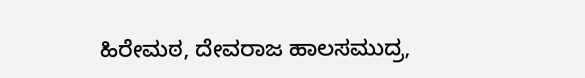ಹಿರೇಮಠ, ದೇವರಾಜ ಹಾಲಸಮುದ್ರ,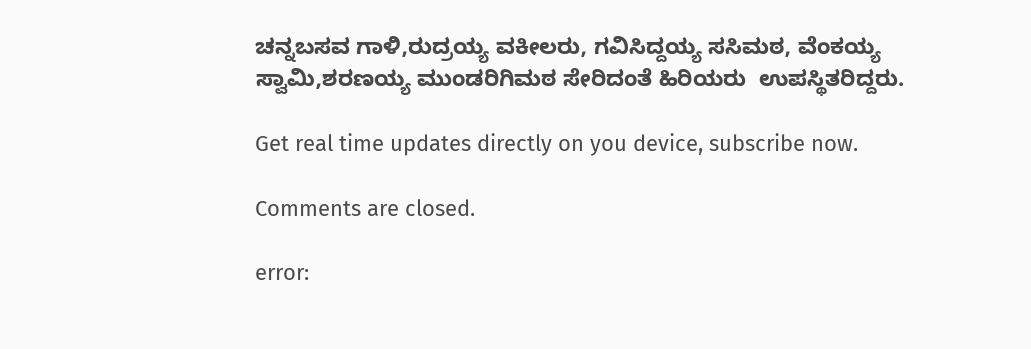ಚನ್ನಬಸವ ಗಾಳಿ,ರುದ್ರಯ್ಯ ವಕೀಲರು, ಗವಿಸಿದ್ದಯ್ಯ ಸಸಿಮಠ, ವೆಂಕಯ್ಯ ಸ್ವಾಮಿ,ಶರಣಯ್ಯ ಮುಂಡರಿಗಿಮಠ ಸೇರಿದಂತೆ ಹಿರಿಯರು  ಉಪಸ್ಥಿತರಿದ್ದರು.

Get real time updates directly on you device, subscribe now.

Comments are closed.

error: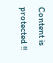Content is protected !!